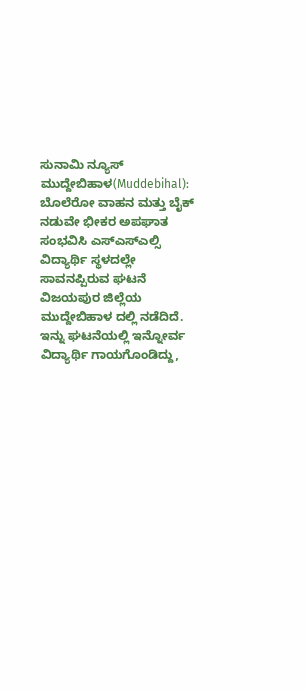ಸುನಾಮಿ ನ್ಯೂಸ್ ಮುದ್ದೇಬಿಹಾಳ(Muddebihal): ಬೊಲೆರೋ ವಾಹನ ಮತ್ತು ಬೈಕ್ ನಡುವೇ ಭೀಕರ ಅಪಘಾತ ಸಂಭವಿಸಿ ಎಸ್ಎಸ್ಎಲ್ಸಿ ವಿದ್ಯಾರ್ಥಿ ಸ್ಥಳದಲ್ಲೇ ಸಾವನಪ್ಪಿರುವ ಘಟನೆ ವಿಜಯಪುರ ಜಿಲ್ಲೆಯ ಮುದ್ದೇಬಿಹಾಳ ದಲ್ಲಿ ನಡೆದಿದೆ. ಇನ್ನು ಘಟನೆಯಲ್ಲಿ ಇನ್ನೋರ್ವ ವಿದ್ಯಾರ್ಥಿ ಗಾಯಗೊಂಡಿದ್ದು,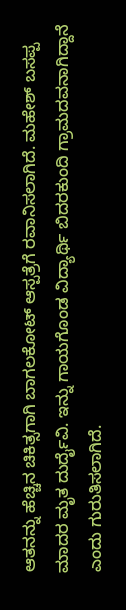ಆತನನ್ನು ಹೆಚ್ಚಿನ ಚಿಕಿತ್ಸಗಾಗಿ ಬಾಗಲಕೋಟ್ ಆಸ್ಪತ್ರೆಗೆ ರವಾನಿಸಲಾಗಿದೆ. ಮಹೇಶ್ ಬಸಪ್ಪ ಮಾದರ ಮೃತ ದುರ್ದೈವಿ. ಇನ್ನು ಗಾಯಗೊಂಡ ವಿದ್ಯಾರ್ಥಿ ಬಿದರಕುಂದಿ ಗ್ರಾಮದವನಾಗಿದ್ದಾನೆ ಎಂದು ಗುರುತಿಸಲಾಗಿದೆ.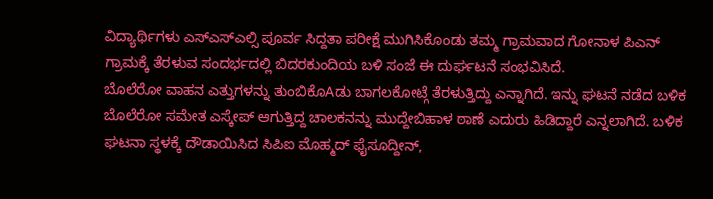ವಿದ್ಯಾರ್ಥಿಗಳು ಎಸ್ಎಸ್ಎಲ್ಸಿ ಪೂರ್ವ ಸಿದ್ದತಾ ಪರೀಕ್ಷೆ ಮುಗಿಸಿಕೊಂಡು ತಮ್ಮ ಗ್ರಾಮವಾದ ಗೋನಾಳ ಪಿಎನ್ ಗ್ರಾಮಕ್ಕೆ ತೆರಳುವ ಸಂದರ್ಭದಲ್ಲಿ ಬಿದರಕುಂದಿಯ ಬಳಿ ಸಂಜೆ ಈ ದುರ್ಘಟನೆ ಸಂಭವಿಸಿದೆ.
ಬೊಲೆರೋ ವಾಹನ ಎತ್ತುಗಳನ್ನು ತುಂಬಿಕೊAಡು ಬಾಗಲಕೋಟ್ಗೆ ತೆರಳುತ್ತಿದ್ದು ಎನ್ನಾಗಿದೆ. ಇನ್ನು ಘಟನೆ ನಡೆದ ಬಳಿಕ ಬೊಲೆರೋ ಸಮೇತ ಎಸ್ಕೇಪ್ ಆಗುತ್ತಿದ್ದ ಚಾಲಕನನ್ನು ಮುದ್ದೇಬಿಹಾಳ ಠಾಣೆ ಎದುರು ಹಿಡಿದ್ದಾರೆ ಎನ್ನಲಾಗಿದೆ. ಬಳಿಕ ಘಟನಾ ಸ್ಥಳಕ್ಕೆ ದೌಡಾಯಿಸಿದ ಸಿಪಿಐ ಮೊಹ್ಮದ್ ಫೈಸೂದ್ದೀನ್,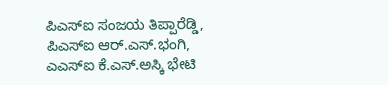ಪಿಎಸ್ಐ ಸಂಜಯ ತಿಪ್ಪಾರೆಡ್ಡಿ, ಪಿಎಸ್ಐ ಆರ್.ಎಸ್.ಭಂಗಿ, ಎಎಸ್ಐ ಕೆ.ಎಸ್.ಅಸ್ಕಿ ಭೇಟಿ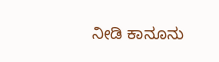ನೀಡಿ ಕಾನೂನು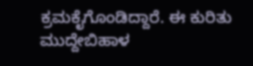ಕ್ರಮಕೈಗೊಂಡಿದ್ದಾರೆ. ಈ ಕುರಿತು ಮುದ್ದೇಬಿಹಾಳ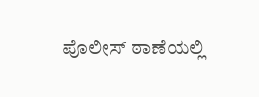ಪೊಲೀಸ್ ಠಾಣೆಯಲ್ಲಿ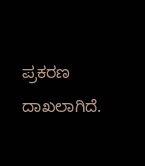ಪ್ರಕರಣ ದಾಖಲಾಗಿದೆ.